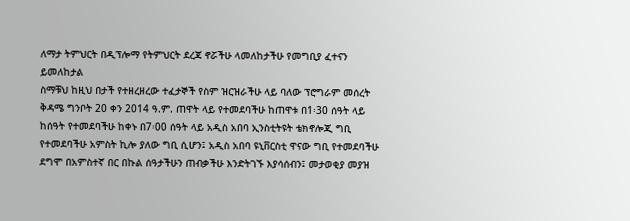ለማታ ትምህርት በዲፕሎማ የትምህርት ደረጃ ኖሯችሁ ላመለከታችሁ የመግቢያ ፈተናን ይመለከታል
ስማቹህ ከዚህ በታች የተዘረዘረው ተፈታኞች የስም ዝርዝራችሁ ላይ ባለው ፕሮግራም መሰረት ቅዳሜ ግንቦት 20 ቀን 2014 ዓ.ም. ጠዋት ላይ የተመደባችሁ ከጠዋቱ በ1፡30 ሰዓት ላይ ከሰዓት የተመደባችሁ ከቀኑ በ7፡00 ሰዓት ላይ አዲስ አበባ ኢንስቲትዩት ቴክኖሎጂ ግቢ የተመደባችሁ አምስት ኪሎ ያለው ግቢ ሲሆን፤ አዲስ አበባ ዩኒቨርስቲ ዋናው ግቢ የተመደባችሁ ደግሞ በአምስተኛ በር በኩል ሰዓታችሁን ጠብቃችሁ እንድትገኙ እያሳሰብን፤ መታወቂያ መያዝ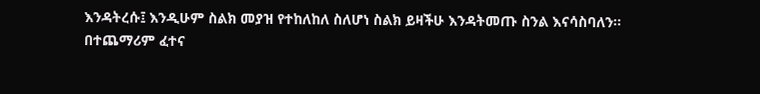እንዳትረሱ፤ እንዲሁም ስልክ መያዝ የተከለከለ ስለሆነ ስልክ ይዛችሁ እንዳትመጡ ስንል እናሳስባለን፡፡በተጨማሪም ፈተና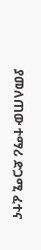ያመለጠው ተማሪ ድጋሚ ፈተና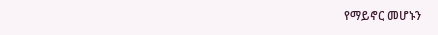የማይኖር መሆኑን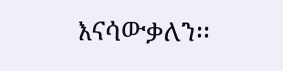እናሳውቃለን፡፡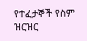የተፈታኞች የስም ዝርዝር